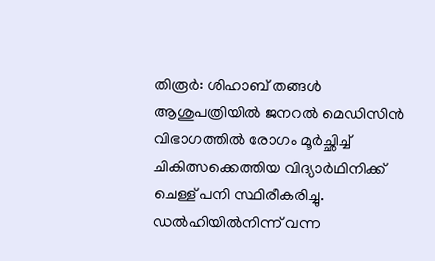തിരൂർ: ശിഹാബ് തങ്ങൾ ആശുപത്രിയിൽ ജനറൽ മെഡിസിൻ വിഭാഗത്തിൽ രോഗം മൂർച്ഛിച്ച് ചികിത്സക്കെത്തിയ വിദ്യാർഥിനിക്ക് ചെള്ള് പനി സ്ഥിരീകരിച്ചു. ഡൽഹിയിൽനിന്ന് വന്ന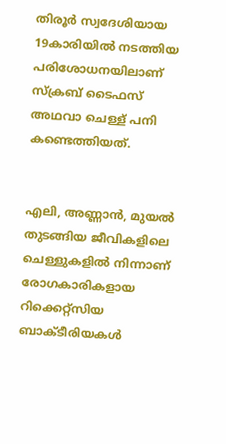തിരൂർ സ്വദേശിയായ 19കാരിയിൽ നടത്തിയ പരിശോധനയിലാണ് സ്‌ക്രബ് ടൈഫസ് അഥവാ ചെള്ള് പനി കണ്ടെത്തിയത്.


എലി, അണ്ണാന്‍, മുയല്‍ തുടങ്ങിയ ജീവികളിലെ ചെള്ളുകളില്‍ നിന്നാണ് രോഗകാരികളായ റിക്കെറ്റ്‌സിയ ബാക്ടീരിയകള്‍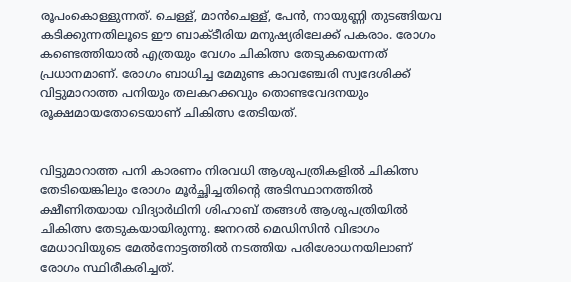രൂപംകൊള്ളുന്നത്. ചെള്ള്, മാന്‍ചെള്ള്, പേന്‍, നായുണ്ണി തുടങ്ങിയവ കടിക്കുന്നതിലൂടെ ഈ ബാക്ടീരിയ മനുഷ്യരിലേക്ക് പകരാം. രോഗം കണ്ടെത്തിയാല്‍ എത്രയും വേഗം ചികിത്സ തേടുകയെന്നത് പ്രധാനമാണ്. രോഗം ബാധിച്ച മേമുണ്ട കാവഞ്ചേരി സ്വദേശിക്ക് വിട്ടുമാറാത്ത പനിയും തലകറക്കവും തൊണ്ടവേദനയും രൂക്ഷമായതോടെയാണ് ചികിത്സ തേടിയത്.


വിട്ടുമാറാത്ത പനി കാരണം നിരവധി ആശുപത്രികളിൽ ചികിത്സ തേടിയെങ്കിലും രോഗം മൂർച്ഛിച്ചതിന്റെ അടിസ്ഥാനത്തിൽ ക്ഷീണിതയായ വിദ്യാർഥിനി ശിഹാബ് തങ്ങൾ ആശുപത്രിയിൽ ചികിത്സ തേടുകയായിരുന്നു. ജനറൽ മെഡിസിൻ വിഭാഗം മേധാവിയുടെ മേൽനോട്ടത്തിൽ നടത്തിയ പരിശോധനയിലാണ് രോഗം സ്ഥിരീകരിച്ചത്.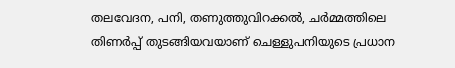തലവേദന, പനി, തണുത്തുവിറക്കല്‍, ചര്‍മ്മത്തിലെ തിണര്‍പ്പ് തുടങ്ങിയവയാണ് ചെള്ളുപനിയുടെ പ്രധാന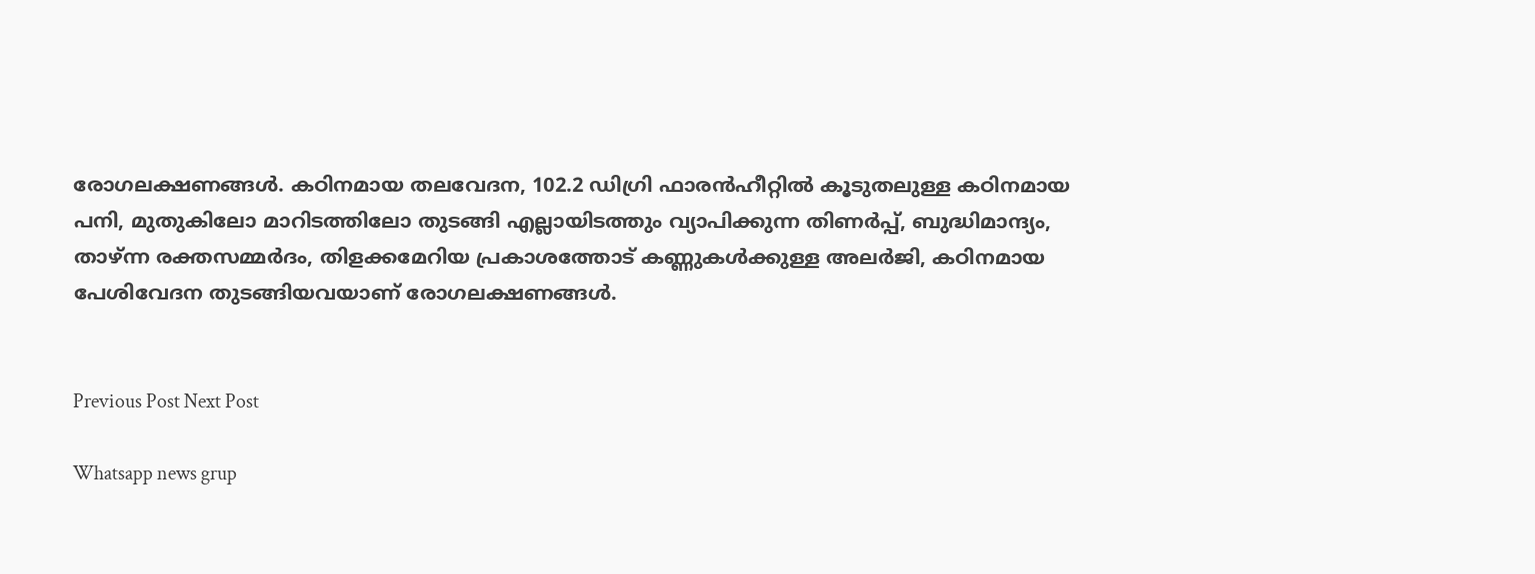രോഗലക്ഷണങ്ങള്‍. കഠിനമായ തലവേദന, 102.2 ഡിഗ്രി ഫാരന്‍ഹീറ്റില്‍ കൂടുതലുള്ള കഠിനമായ പനി, മുതുകിലോ മാറിടത്തിലോ തുടങ്ങി എല്ലായിടത്തും വ്യാപിക്കുന്ന തിണര്‍പ്പ്, ബുദ്ധിമാന്ദ്യം, താഴ്ന്ന രക്തസമ്മർദം, തിളക്കമേറിയ പ്രകാശത്തോട് കണ്ണുകള്‍ക്കുള്ള അലര്‍ജി, കഠിനമായ പേശിവേദന തുടങ്ങിയവയാണ് രോഗലക്ഷണങ്ങള്‍.


Previous Post Next Post

Whatsapp news grup